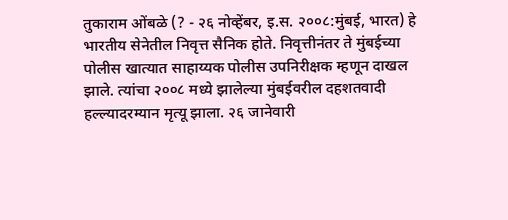तुकाराम ओंबळे (? - २६ नोव्हेंबर, इ.स. २००८:मुंबई, भारत) हे भारतीय सेनेतील निवृत्त सैनिक होते. निवृत्तीनंतर ते मुंबईच्या पोलीस खात्यात साहाय्यक पोलीस उपनिरीक्षक म्हणून दाखल झाले. त्यांचा २००८ मध्ये झालेल्या मुंबईवरील दहशतवादी हल्ल्यादरम्यान मृत्यू झाला. २६ जानेवारी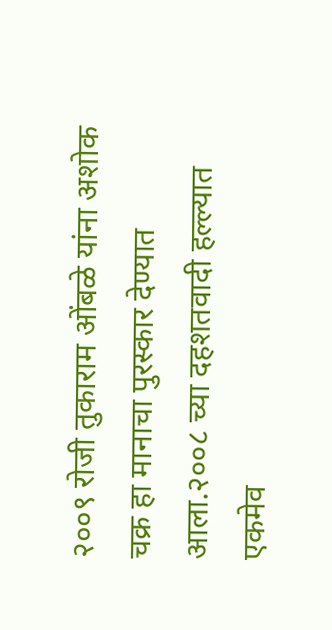२००९ रोजी तुकाराम ओंबळे यांना अशोक चक्र हा मानाचा पुरस्कार देण्यात आला.२००८ च्या दहशतवादी हल्ल्यात एकमेव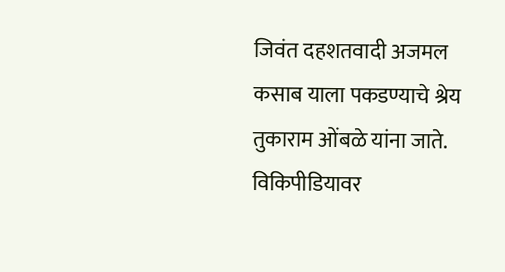जिवंत दहशतवादी अजमल कसाब याला पकडण्याचे श्रेय तुकाराम ओंबळे यांना जाते.
विकिपीडियावर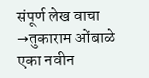संपूर्ण लेख वाचा →तुकाराम ओंबाळे
एका नवीन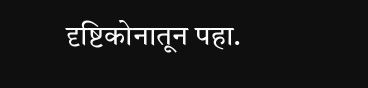दृष्टिकोनातून पहा.